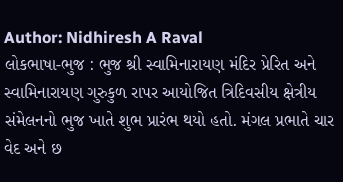Author: Nidhiresh A Raval
લોકભાષા-ભુજ : ભુજ શ્રી સ્વામિનારાયણ મંદિર પ્રેરિત અને સ્વામિનારાયણ ગુરુકુળ રાપર આયોજિત ત્રિદિવસીય ક્ષેત્રીય સંમેલનનો ભુજ ખાતે શુભ પ્રારંભ થયો હતો. મંગલ પ્રભાતે ચાર વેદ અને છ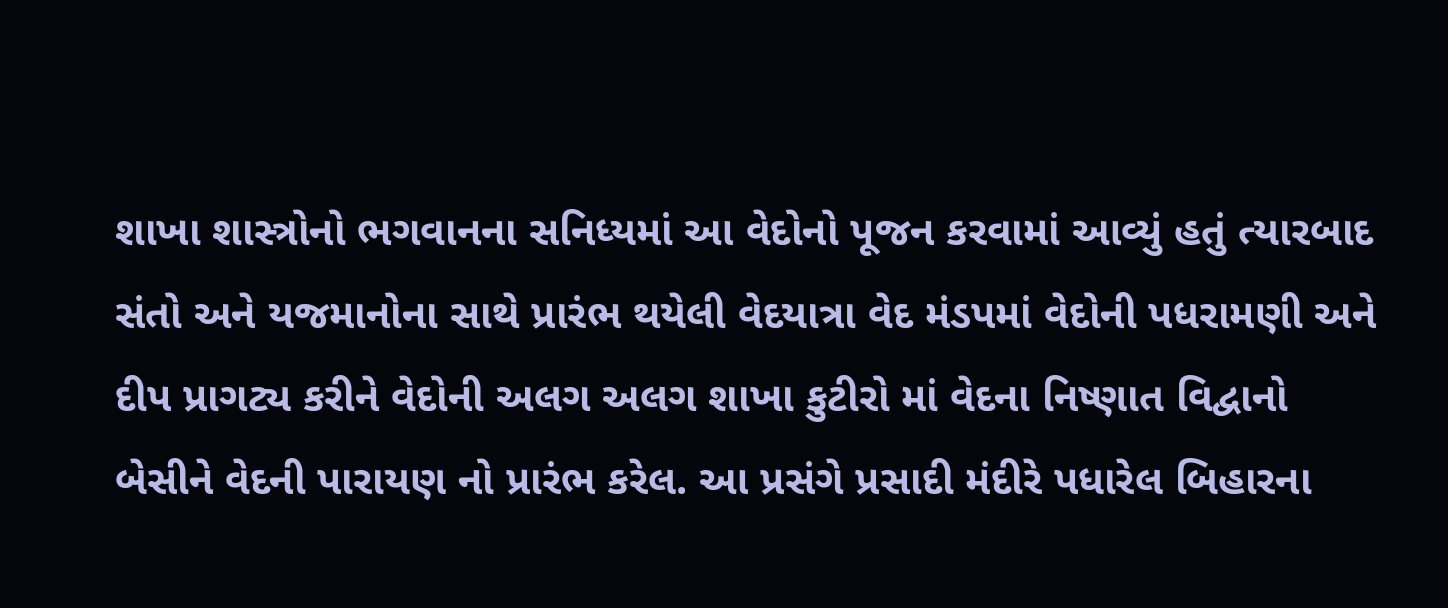શાખા શાસ્ત્રોનો ભગવાનના સનિધ્યમાં આ વેદોનો પૂજન કરવામાં આવ્યું હતું ત્યારબાદ સંતો અને યજમાનોના સાથે પ્રારંભ થયેલી વેદયાત્રા વેદ મંડપમાં વેદોની પધરામણી અને દીપ પ્રાગટ્ય કરીને વેદોની અલગ અલગ શાખા કુટીરો માં વેદના નિષ્ણાત વિદ્વાનો બેસીને વેદની પારાયણ નો પ્રારંભ કરેલ. આ પ્રસંગે પ્રસાદી મંદીરે પધારેલ બિહારના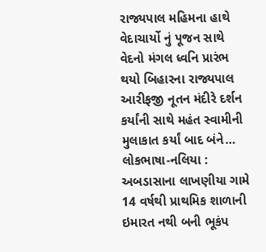રાજ્યપાલ મહિમના હાથે વેદાચાર્યો નું પૂજન સાથે વેદનો મંગલ ધ્વનિ પ્રારંભ થયો બિહારના રાજ્યપાલ આરીફજી નૂતન મંદીરે દર્શન કર્યાંની સાથે મહંત સ્વામીની મુલાકાત કર્યાં બાદ બંને…
લોકભાષા-નલિયા : અબડાસાના લાખણીયા ગામે 14 વર્ષથી પ્રાથમિક શાળાની ઇમારત નથી બની ભૂકંપ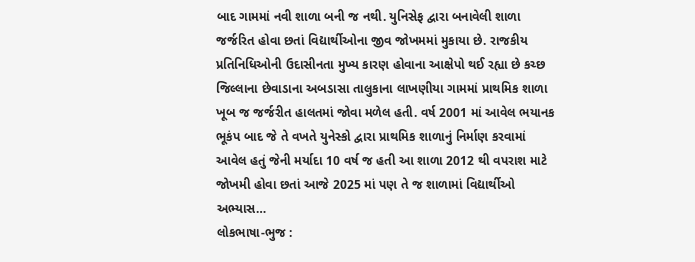બાદ ગામમાં નવી શાળા બની જ નથી. યુનિસેફ દ્વારા બનાવેલી શાળા જર્જરિત હોવા છતાં વિદ્યાર્થીઓના જીવ જોખમમાં મુકાયા છે. રાજકીય પ્રતિનિધિઓની ઉદાસીનતા મુખ્ય કારણ હોવાના આક્ષેપો થઈ રહ્યા છે કચ્છ જિલ્લાના છેવાડાના અબડાસા તાલુકાના લાખણીયા ગામમાં પ્રાથમિક શાળા ખૂબ જ જર્જરીત હાલતમાં જોવા મળેલ હતી. વર્ષ 2001 માં આવેલ ભયાનક ભૂકંપ બાદ જે તે વખતે યુનેસ્કો દ્વારા પ્રાથમિક શાળાનું નિર્માણ કરવામાં આવેલ હતું જેની મર્યાદા 10 વર્ષ જ હતી આ શાળા 2012 થી વપરાશ માટે જોખમી હોવા છતાં આજે 2025 માં પણ તે જ શાળામાં વિદ્યાર્થીઓ અભ્યાસ…
લોકભાષા-ભુજ :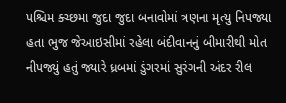પશ્ચિમ ક્ચ્છમા જુદા જુદા બનાવોમાં ત્રણના મૃત્યુ નિપજ્યા હતા ભુજ જેઆઇસીમાં રહેલા બંદીવાનનું બીમારીથી મોત નીપજ્યું હતું જ્યારે ધ્રબમાં ડુંગરમાં સુરંગની અંદર રીલ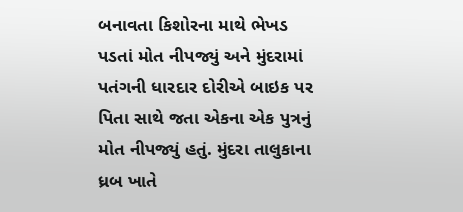બનાવતા કિશોરના માથે ભેખડ પડતાં મોત નીપજ્યું અને મુંદરામાં પતંગની ધારદાર દોરીએ બાઇક પર પિતા સાથે જતા એકના એક પુત્રનું મોત નીપજ્યું હતું. મુંદરા તાલુકાના ધ્રબ ખાતે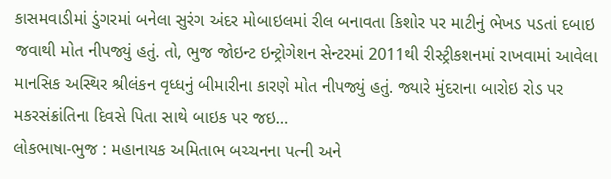કાસમવાડીમાં ડુંગરમાં બનેલા સુરંગ અંદર મોબાઇલમાં રીલ બનાવતા કિશોર પર માટીનું ભેખડ પડતાં દબાઇ જવાથી મોત નીપજ્યું હતું. તો, ભુજ જોઇન્ટ ઇન્ટ્રોગેશન સેન્ટરમાં 2011થી રીસ્ટ્રીકશનમાં રાખવામાં આવેલા માનસિક અસ્થિર શ્રીલંકન વૃધ્ધનું બીમારીના કારણે મોત નીપજ્યું હતું. જ્યારે મુંદરાના બારોઇ રોડ પર મકરસંક્રાંતિના દિવસે પિતા સાથે બાઇક પર જઇ…
લોકભાષા-ભુજ : મહાનાયક અમિતાભ બચ્ચનના પત્ની અને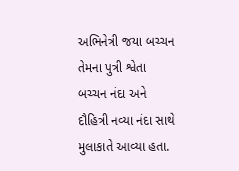અભિનેત્રી જયા બચ્ચન તેમના પુત્રી શ્વેતા બચ્ચન નંદા અને દૌહિત્રી નવ્યા નંદા સાથે મુલાકાતે આવ્યા હતા.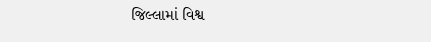જિલ્લામાં વિશ્વ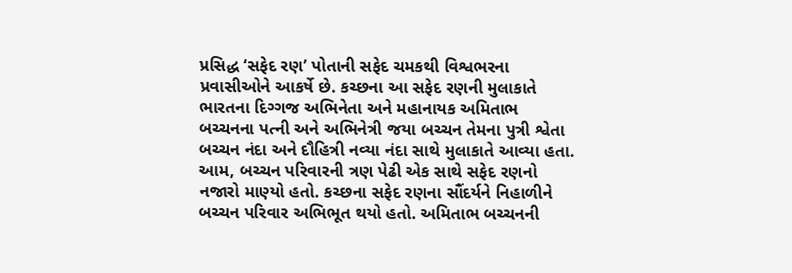પ્રસિદ્ધ ‘સફેદ રણ’ પોતાની સફેદ ચમકથી વિશ્વભરના પ્રવાસીઓને આકર્ષે છે. કચ્છના આ સફેદ રણની મુલાકાતે ભારતના દિગ્ગજ અભિનેતા અને મહાનાયક અમિતાભ બચ્ચનના પત્ની અને અભિનેત્રી જયા બચ્ચન તેમના પુત્રી શ્વેતા બચ્ચન નંદા અને દૌહિત્રી નવ્યા નંદા સાથે મુલાકાતે આવ્યા હતા. આમ, બચ્ચન પરિવારની ત્રણ પેઢી એક સાથે સફેદ રણનો નજારો માણ્યો હતો. કચ્છના સફેદ રણના સૌંદર્યને નિહાળીને બચ્ચન પરિવાર અભિભૂત થયો હતો. અમિતાભ બચ્ચનની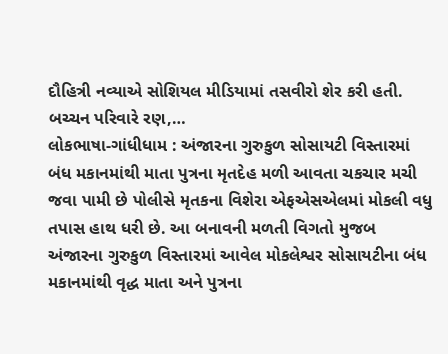દૌહિત્રી નવ્યાએ સોશિયલ મીડિયામાં તસવીરો શેર કરી હતી. બચ્ચન પરિવારે રણ,…
લોકભાષા-ગાંધીધામ : અંજારના ગુરુકુળ સોસાયટી વિસ્તારમાં બંધ મકાનમાંથી માતા પુત્રના મૃતદેહ મળી આવતા ચકચાર મચી જવા પામી છે પોલીસે મૃતકના વિશેરા એફએસએલમાં મોકલી વધુ તપાસ હાથ ધરી છે. આ બનાવની મળતી વિગતો મુજબ અંજારના ગુરુકુળ વિસ્તારમાં આવેલ મોકલેશ્વર સોસાયટીના બંધ મકાનમાંથી વૃદ્ધ માતા અને પુત્રના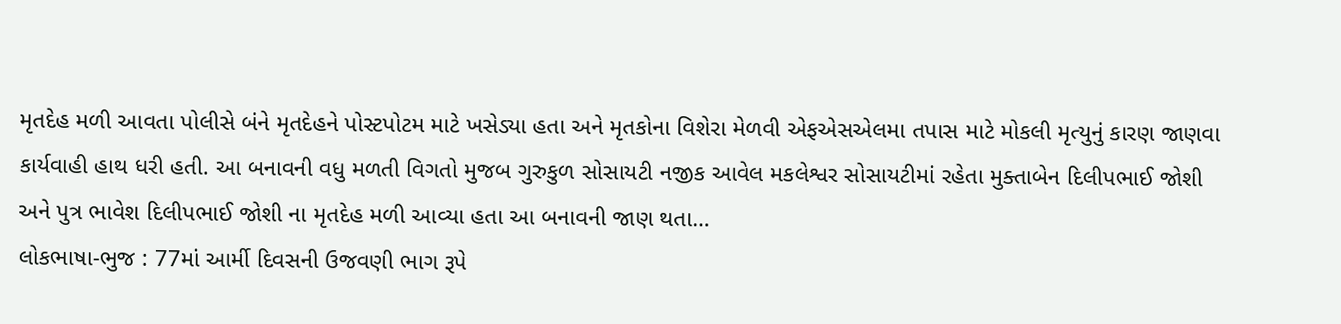મૃતદેહ મળી આવતા પોલીસે બંને મૃતદેહને પોસ્ટપોટમ માટે ખસેડ્યા હતા અને મૃતકોના વિશેરા મેળવી એફએસએલમા તપાસ માટે મોકલી મૃત્યુનું કારણ જાણવા કાર્યવાહી હાથ ધરી હતી. આ બનાવની વધુ મળતી વિગતો મુજબ ગુરુકુળ સોસાયટી નજીક આવેલ મકલેશ્વર સોસાયટીમાં રહેતા મુક્તાબેન દિલીપભાઈ જોશી અને પુત્ર ભાવેશ દિલીપભાઈ જોશી ના મૃતદેહ મળી આવ્યા હતા આ બનાવની જાણ થતા…
લોકભાષા-ભુજ : 77માં આર્મી દિવસની ઉજવણી ભાગ રૂપે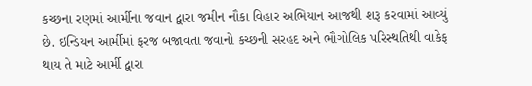કચ્છના રણમાં આર્મીના જવાન દ્વારા જમીન નૌકા વિહાર અભિયાન આજથી શરૂ કરવામાં આવ્યું છે. ઇન્ડિયન આર્મીમાં ફરજ બજાવતા જવાનો કચ્છની સરહદ અને ભૌગોલિક પરિસ્થતિથી વાકેફ થાય તે માટે આર્મી દ્વારા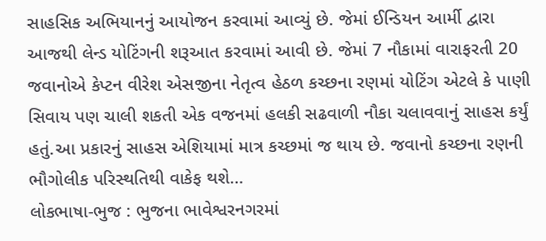સાહસિક અભિયાનનું આયોજન કરવામાં આવ્યું છે. જેમાં ઈન્ડિયન આર્મી દ્વારા આજથી લેન્ડ યોટિંગની શરૂઆત કરવામાં આવી છે. જેમાં 7 નૌકામાં વારાફરતી 20 જવાનોએ કેપ્ટન વીરેશ એસજીના નેતૃત્વ હેઠળ કચ્છના રણમાં યોટિંગ એટલે કે પાણી સિવાય પણ ચાલી શકતી એક વજનમાં હલકી સઢવાળી નૌકા ચલાવવાનું સાહસ કર્યું હતું.આ પ્રકારનું સાહસ એશિયામાં માત્ર કચ્છમાં જ થાય છે. જવાનો કચ્છના રણની ભૌગોલીક પરિસ્થતિથી વાકેફ થશે…
લોકભાષા-ભુજ : ભુજના ભાવેશ્વરનગરમાં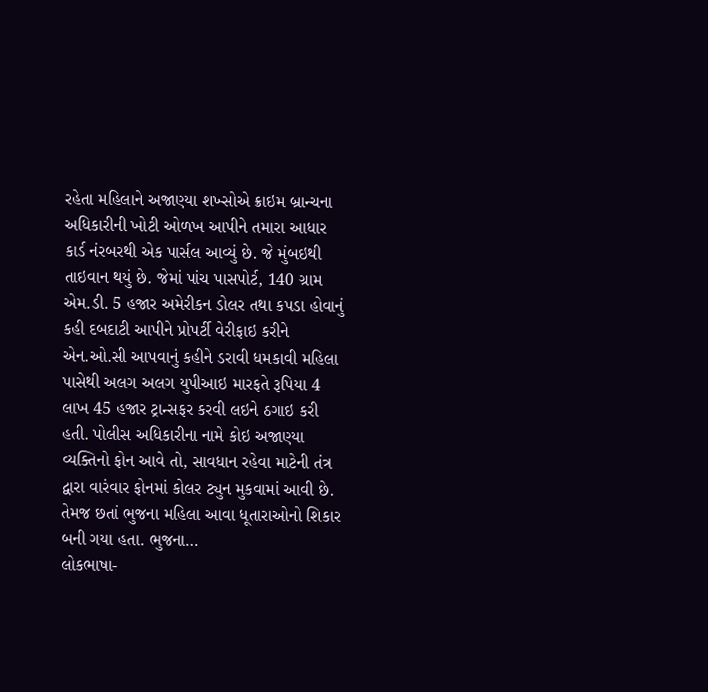રહેતા મહિલાને અજાણ્યા શખ્સોએ ક્રાઇમ બ્રાન્ચના અધિકારીની ખોટી ઓળખ આપીને તમારા આધાર કાર્ડ નંરબરથી એક પાર્સલ આવ્યું છે. જે મુંબઇથી તાઇવાન થયું છે. જેમાં પાંચ પાસપોર્ટ, 140 ગ્રામ એમ.ડી. 5 હજાર અમેરીકન ડોલર તથા કપડા હોવાનું કહી દબદાટી આપીને પ્રોપર્ટી વેરીફાઇ કરીને એન.ઓ.સી આપવાનું કહીને ડરાવી ધમકાવી મહિલા પાસેથી અલગ અલગ યુપીઆઇ મારફતે રૂપિયા 4 લાખ 45 હજાર ટ્રાન્સફર કરવી લઇને ઠગાઇ કરી હતી. પોલીસ અધિકારીના નામે કોઇ અજાણ્યા વ્યક્તિનો ફોન આવે તો, સાવધાન રહેવા માટેની તંત્ર દ્વારા વારંવાર ફોનમાં કોલર ટ્યુન મુકવામાં આવી છે. તેમજ છતાં ભુજના મહિલા આવા ધૂતારાઓનો શિકાર બની ગયા હતા. ભુજના…
લોકભાષા-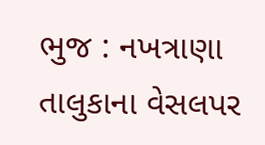ભુજ : નખત્રાણા તાલુકાના વેસલપર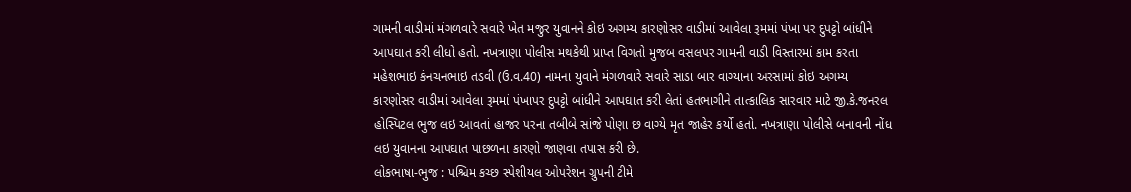ગામની વાડીમાં મંગળવારે સવારે ખેત મજુર યુવાનને કોઇ અગમ્ય કારણોસર વાડીમાં આવેલા રૂમમાં પંખા પર દુપટ્ટો બાંધીને આપઘાત કરી લીધો હતો. નખત્રાણા પોલીસ મથકેથી પ્રાપ્ત વિગતો મુજબ વસલપર ગામની વાડી વિસ્તારમાં કામ કરતા મહેશભાઇ કંનચનભાઇ તડવી (ઉ.વ.40) નામના યુવાને મંગળવારે સવારે સાડા બાર વાગ્યાના અરસામાં કોઇ અગમ્ય કારણોસર વાડીમાં આવેલા રૂમમાં પંખાપર દુપટ્ટો બાંધીને આપઘાત કરી લેતાં હતભાગીને તાત્કાલિક સારવાર માટે જી.કે.જનરલ હોસ્પિટલ ભુજ લઇ આવતાં હાજર પરના તબીબે સાંજે પોણા છ વાગ્યે મૃત જાહેર કર્યો હતો. નખત્રાણા પોલીસે બનાવની નોંધ લઇ યુવાનના આપઘાત પાછળના કારણો જાણવા તપાસ કરી છે.
લોકભાષા-ભુજ : પશ્ચિમ કચ્છ સ્પેશીયલ ઓપરેશન ગ્રુપની ટીમે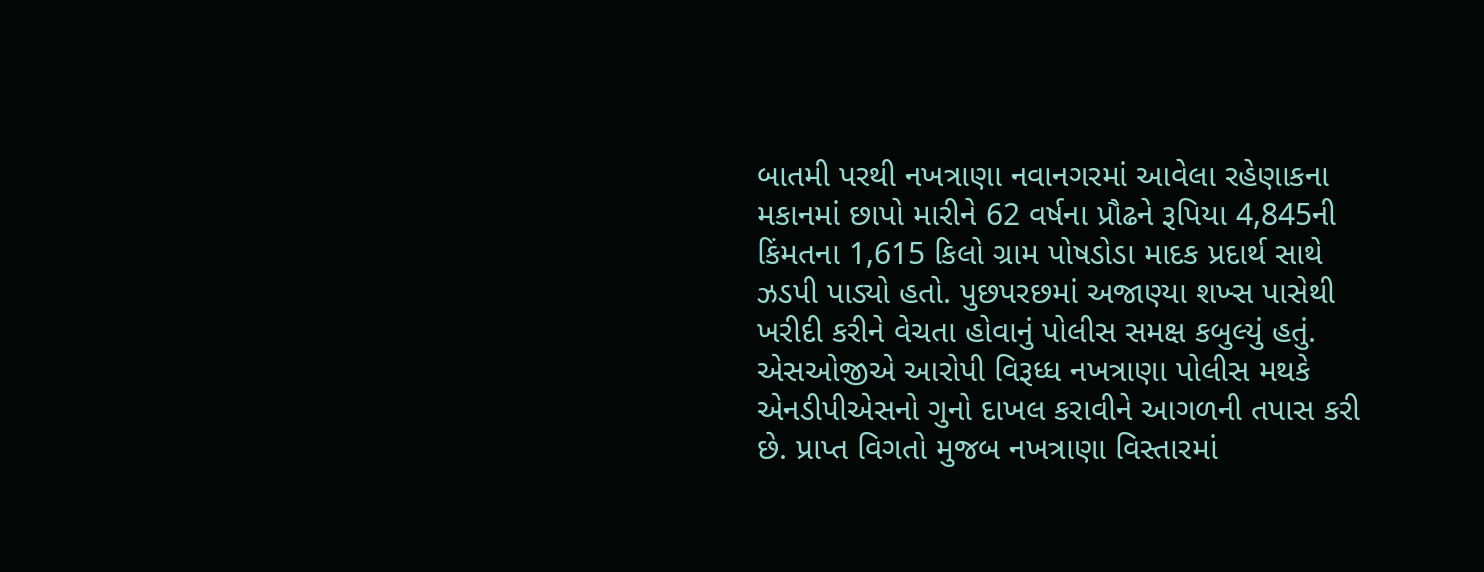બાતમી પરથી નખત્રાણા નવાનગરમાં આવેલા રહેણાકના મકાનમાં છાપો મારીને 62 વર્ષના પ્રૌઢને રૂપિયા 4,845ની કિંમતના 1,615 કિલો ગ્રામ પોષડોડા માદક પ્રદાર્થ સાથે ઝડપી પાડ્યો હતો. પુછપરછમાં અજાણ્યા શખ્સ પાસેથી ખરીદી કરીને વેચતા હોવાનું પોલીસ સમક્ષ કબુલ્યું હતું. એસઓજીએ આરોપી વિરૂધ્ધ નખત્રાણા પોલીસ મથકે એનડીપીએસનો ગુનો દાખલ કરાવીને આગળની તપાસ કરી છે. પ્રાપ્ત વિગતો મુજબ નખત્રાણા વિસ્તારમાં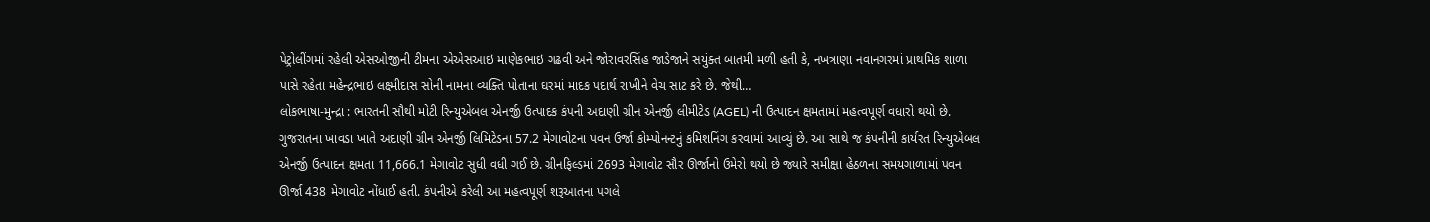પેટ્રોલીંગમાં રહેલી એસઓજીની ટીમના એએસઆઇ માણેકભાઇ ગઢવી અને જોરાવરસિંહ જાડેજાને સયુંક્ત બાતમી મળી હતી કે, નખત્રાણા નવાનગરમાં પ્રાથમિક શાળા પાસે રહેતા મહેન્દ્રભાઇ લક્ષ્મીદાસ સોની નામના વ્યક્તિ પોતાના ઘરમાં માદક પદાર્થ રાખીને વેચ સાટ કરે છે. જેથી…
લોકભાષા-મુન્દ્રા : ભારતની સૌથી મોટી રિન્યુએબલ એનર્જી ઉત્પાદક કંપની અદાણી ગ્રીન એનર્જી લીમીટેડ (AGEL) ની ઉત્પાદન ક્ષમતામાં મહત્વપૂર્ણ વધારો થયો છે. ગુજરાતના ખાવડા ખાતે અદાણી ગ્રીન એનર્જી લિમિટેડના 57.2 મેગાવોટના પવન ઉર્જા કોમ્પોનન્ટનું કમિશનિંગ કરવામાં આવ્યું છે. આ સાથે જ કંપનીની કાર્યરત રિન્યુએબલ એનર્જી ઉત્પાદન ક્ષમતા 11,666.1 મેગાવોટ સુધી વધી ગઈ છે. ગ્રીનફિલ્ડમાં 2693 મેગાવોટ સૌર ઊર્જાનો ઉમેરો થયો છે જ્યારે સમીક્ષા હેઠળના સમયગાળામાં પવન ઊર્જા 438 મેગાવોટ નોંધાઈ હતી. કંપનીએ કરેલી આ મહત્વપૂર્ણ શરૂઆતના પગલે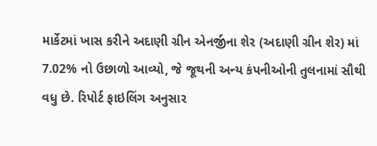માર્કેટમાં ખાસ કરીને અદાણી ગ્રીન એનર્જીના શેર (અદાણી ગ્રીન શેર) માં 7.02% નો ઉછાળો આવ્યો, જે જૂથની અન્ય કંપનીઓની તુલનામાં સૌથી વધુ છે. રિપોર્ટ ફાઇલિંગ અનુસાર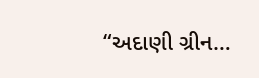“અદાણી ગ્રીન…